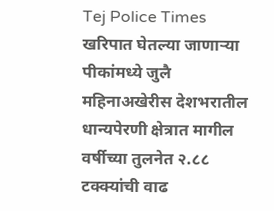Tej Police Times
खरिपात घेतल्या जाणाऱ्या पीकांमध्ये जुलै महिनाअखेरीस देशभरातील धान्यपेरणी क्षेत्रात मागील वर्षीच्या तुलनेत २.८८ टक्क्यांची वाढ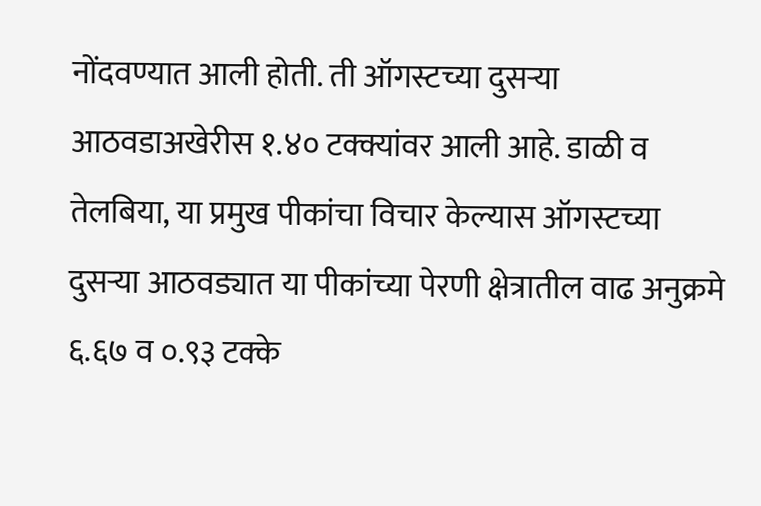नोंदवण्यात आली होती. ती ऑगस्टच्या दुसऱ्या आठवडाअखेरीस १.४० टक्क्यांवर आली आहे. डाळी व तेलबिया, या प्रमुख पीकांचा विचार केल्यास ऑगस्टच्या दुसऱ्या आठवड्यात या पीकांच्या पेरणी क्षेत्रातील वाढ अनुक्रमे ६.६७ व ०.९३ टक्के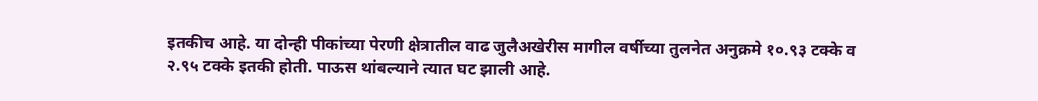इतकीच आहे. या दोन्ही पीकांच्या पेरणी क्षेत्रातील वाढ जुलैअखेरीस मागील वर्षीच्या तुलनेत अनुक्रमे १०.९३ टक्के व २.९५ टक्के इतकी होती. पाऊस थांबल्याने त्यात घट झाली आहे.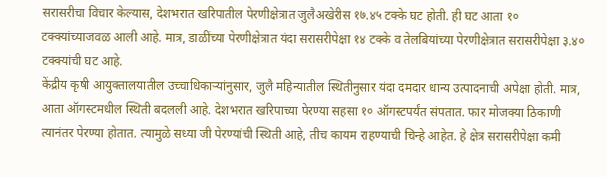सरासरीचा विचार केल्यास, देशभरात खरिपातील पेरणीक्षेत्रात जुलैअखेरीस १७.४५ टक्के घट होती. ही घट आता १० टक्क्यांच्याजवळ आली आहे. मात्र, डाळींच्या पेरणीक्षेत्रात यंदा सरासरीपेक्षा १४ टक्के व तेलबियांच्या पेरणीक्षेत्रात सरासरीपेक्षा ३.४० टक्क्यांची घट आहे.
केंद्रीय कृषी आयुक्तालयातील उच्चाधिकाऱ्यांनुसार, जुलै महिन्यातील स्थितीनुसार यंदा दमदार धान्य उत्पादनाची अपेक्षा होती. मात्र, आता ऑगस्टमधील स्थिती बदलली आहे. देशभरात खरिपाच्या पेरण्या सहसा १० ऑगस्टपर्यंत संपतात. फार मोजक्या ठिकाणी त्यानंतर पेरण्या होतात. त्यामुळे सध्या जी पेरण्यांची स्थिती आहे, तीच कायम राहण्याची चिन्हे आहेत. हे क्षेत्र सरासरीपेक्षा कमी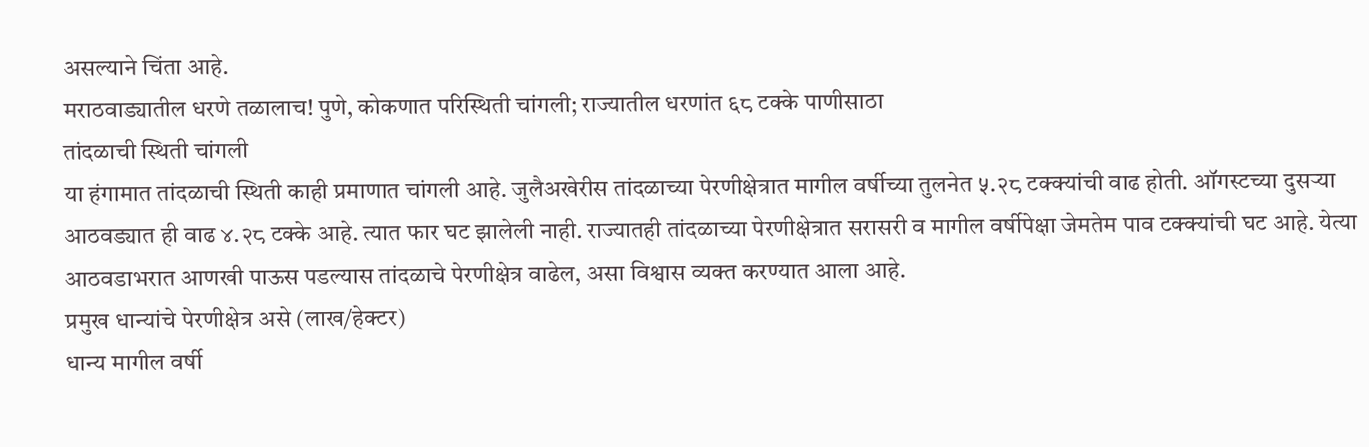असल्याने चिंता आहे.
मराठवाड्यातील धरणे तळालाच! पुणे, कोकणात परिस्थिती चांगली; राज्यातील धरणांत ६८ टक्के पाणीसाठा
तांदळाची स्थिती चांगली
या हंगामात तांदळाची स्थिती काही प्रमाणात चांगली आहे. जुलैअखेरीस तांदळाच्या पेरणीक्षेत्रात मागील वर्षीच्या तुलनेत ५.२८ टक्क्यांची वाढ होती. ऑगस्टच्या दुसऱ्या आठवड्यात ही वाढ ४.२८ टक्के आहे. त्यात फार घट झालेली नाही. राज्यातही तांदळाच्या पेरणीक्षेत्रात सरासरी व मागील वर्षीपेक्षा जेमतेम पाव टक्क्यांची घट आहे. येत्या आठवडाभरात आणखी पाऊस पडल्यास तांदळाचे पेरणीक्षेत्र वाढेल, असा विश्वास व्यक्त करण्यात आला आहे.
प्रमुख धान्यांचे पेरणीक्षेत्र असे (लाख/हेक्टर)
धान्य मागील वर्षी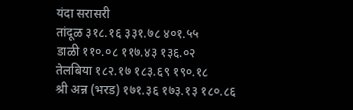यंदा सरासरी
तांदूळ ३१८.१६ ३३१.७८ ४०१.५५
डाळी ११०.०८ ११७.४३ १३६.०२
तेलबिया १८२.१७ १८३.६९ १९०.१८
श्री अन्न (भरड) १७१.३६ १७३.१३ १८०.८६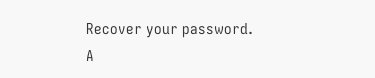Recover your password.
A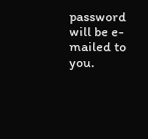password will be e-mailed to you.